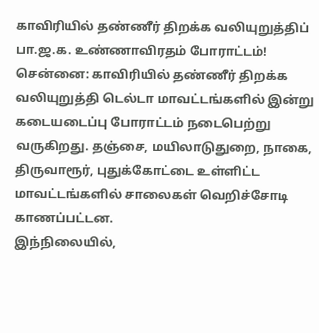காவிரியில் தண்ணீர் திறக்க வலியுறுத்திப் பா.ஜ.க. உண்ணாவிரதம் போராட்டம்!
சென்னை: காவிரியில் தண்ணீர் திறக்க வலியுறுத்தி டெல்டா மாவட்டங்களில் இன்று கடையடைப்பு போராட்டம் நடைபெற்று வருகிறது. தஞ்சை, மயிலாடுதுறை, நாகை, திருவாரூர், புதுக்கோட்டை உள்ளிட்ட மாவட்டங்களில் சாலைகள் வெறிச்சோடி காணப்பட்டன.
இந்நிலையில்,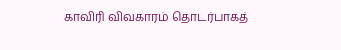காவிரி விவகாரம் தொடர்பாகத்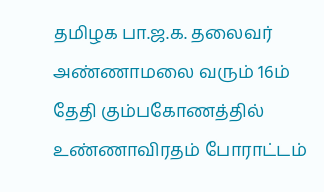தமிழக பா.ஜ.க. தலைவர் அண்ணாமலை வரும் 16ம் தேதி கும்பகோணத்தில் உண்ணாவிரதம் போராட்டம்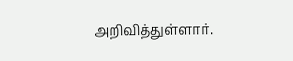அறிவித்துள்ளார்.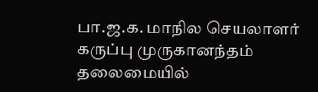பா.ஜ.க. மாநில செயலாளர் கருப்பு முருகானந்தம் தலைமையில்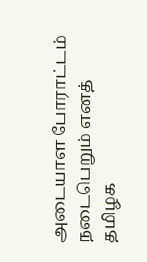அடையாள போராட்டம் நடைபெறும் எனத் தமிழக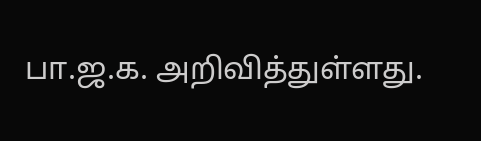பா.ஜ.க. அறிவித்துள்ளது.